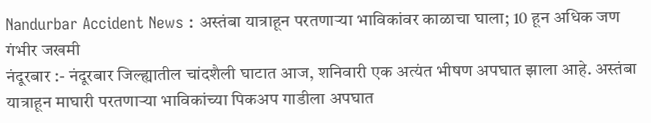Nandurbar Accident News : अस्तंबा यात्राहून परतणाऱ्या भाविकांवर काळाचा घाला; 10 हून अधिक जण गंभीर जखमी
नंदूरबार :- नंदूरबार जिल्ह्यातील चांदशैली घाटात आज, शनिवारी एक अत्यंत भीषण अपघात झाला आहे. अस्तंबा यात्राहून माघारी परतणाऱ्या भाविकांच्या पिकअप गाडीला अपघात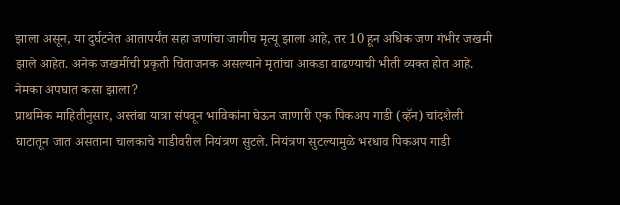झाला असून, या दुर्घटनेत आतापर्यंत सहा जणांचा जागीच मृत्यू झाला आहे, तर 10 हून अधिक जण गंभीर जखमी झाले आहेत. अनेक जखमींची प्रकृती चिंताजनक असल्याने मृतांचा आकडा वाढण्याची भीती व्यक्त होत आहे.
नेमका अपघात कसा झाला?
प्राथमिक माहितीनुसार, अस्तंबा यात्रा संपवून भाविकांना घेऊन जाणारी एक पिकअप गाडी (व्हॅन) चांदशैली घाटातून जात असताना चालकाचे गाडीवरील नियंत्रण सुटले. नियंत्रण सुटल्यामुळे भरधाव पिकअप गाडी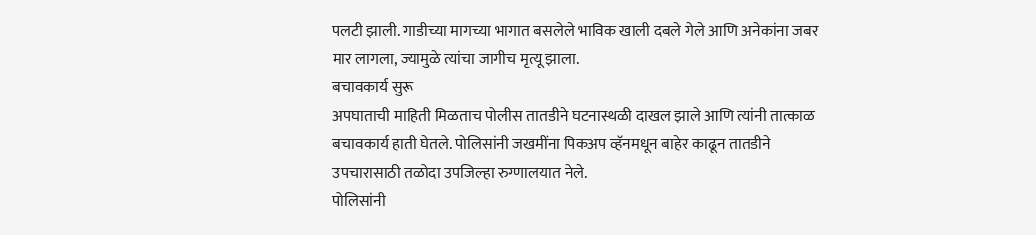पलटी झाली. गाडीच्या मागच्या भागात बसलेले भाविक खाली दबले गेले आणि अनेकांना जबर मार लागला, ज्यामुळे त्यांचा जागीच मृत्यू झाला.
बचावकार्य सुरू
अपघाताची माहिती मिळताच पोलीस तातडीने घटनास्थळी दाखल झाले आणि त्यांनी तात्काळ बचावकार्य हाती घेतले. पोलिसांनी जखमींना पिकअप व्हॅनमधून बाहेर काढून तातडीने उपचारासाठी तळोदा उपजिल्हा रुग्णालयात नेले.
पोलिसांनी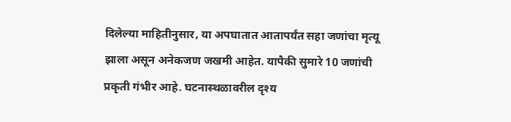दिलेल्या माहितीनुसार, या अपघातात आतापर्यंत सहा जणांचा मृत्यू झाला असून अनेकजण जखमी आहेत. यापैकी सुमारे 10 जणांची प्रकृती गंभीर आहे. घटनास्थळावरील दृश्य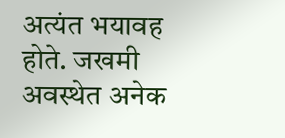अत्यंत भयावह होते. जखमी अवस्थेत अनेक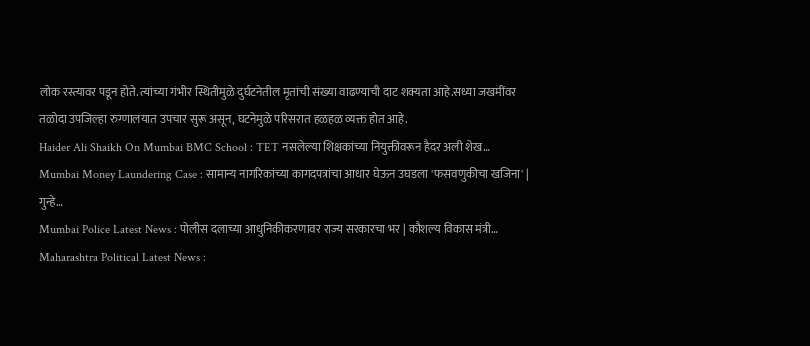लोक रस्त्यावर पडून होते. त्यांच्या गंभीर स्थितीमुळे दुर्घटनेतील मृतांची संख्या वाढण्याची दाट शक्यता आहे.सध्या जखमींवर तळोदा उपजिल्हा रुग्णालयात उपचार सुरू असून, घटनेमुळे परिसरात हळहळ व्यक्त होत आहे.
Haider Ali Shaikh On Mumbai BMC School : TET नसलेल्या शिक्षकांच्या नियुक्तीवरून हैदर अली शेख…
Mumbai Money Laundering Case : सामान्य नागरिकांच्या कागदपत्रांचा आधार घेऊन उघडला 'फसवणुकीचा खजिना' | गुन्हे…
Mumbai Police Latest News : पोलीस दलाच्या आधुनिकीकरणावर राज्य सरकारचा भर | कौशल्य विकास मंत्री…
Maharashtra Political Latest News :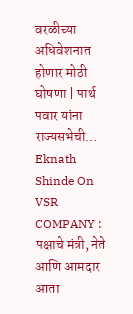वरळीच्या अधिवेशनात होणार मोठी घोषणा | पार्थ पवार यांना राज्यसभेची…
Eknath Shinde On VSR COMPANY : पक्षाचे मंत्री, नेते आणि आमदार आता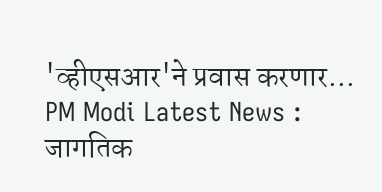'व्हीएसआर'ने प्रवास करणार…
PM Modi Latest News : जागतिक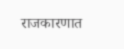राजकारणात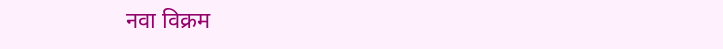नवा विक्रम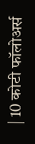| 10 कोटी फॉलोअर्स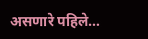असणारे पहिले…